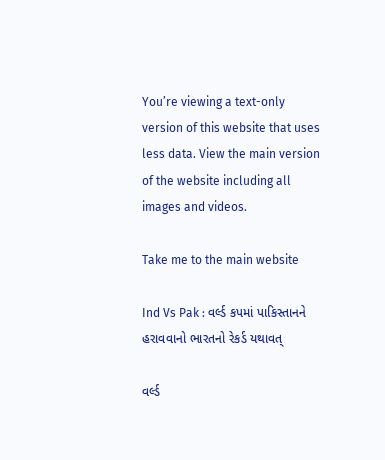You’re viewing a text-only version of this website that uses less data. View the main version of the website including all images and videos.

Take me to the main website

Ind Vs Pak : વર્લ્ડ કપમાં પાકિસ્તાનને હરાવવાનો ભારતનો રેકર્ડ યથાવત્

વર્લ્ડ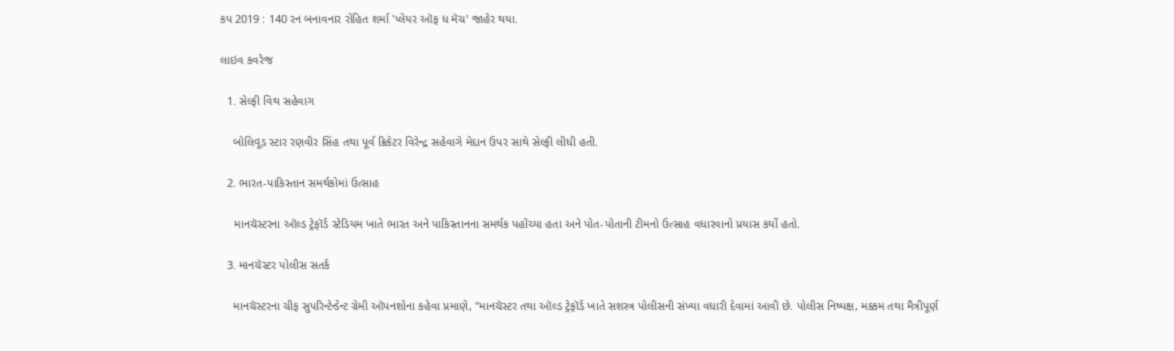કપ 2019 : 140 રન બનાવનાર રોહિત શર્મા 'પ્લેયર ઑફ ધ મૅચ' જાહેર થયા.

લાઇવ કવરેજ

  1. સેલ્ફી વિથ સહેવાગ

    બોલિવૂડ સ્ટાર રણવીર સિંહ તથા પૂર્વ ક્રિકેટર વિરેન્દ્ર સહેવાગે મેદાન ઉપર સાથે સેલ્ફી લીધી હતી.

  2. ભારત-પાકિસ્તાન સમર્થકોમાં ઉત્સાહ

    માનચૅસ્ટરના ઑલ્ડ ટ્રેફૉર્ડ સ્ટેડિયમ ખાતે ભારત અને પાકિસ્તાનના સમર્થક પહોંચ્યા હતા અને પોત-પોતાની ટીમનો ઉત્સાહ વધારવાનો પ્રયાસ કર્યો હતો.

  3. માનચૅસ્ટર પોલીસ સતર્ક

    માનચૅસ્ટરના ચીફ સુપરિન્ટેન્ડેન્ટ ગ્રેમી ઑપનશોના કહેવા પ્રમાણે, "માનચૅસ્ટર તથા ઑલ્ડ ટ્રેફૉર્ડ ખાતે સશસ્ત્ર પોલીસની સંખ્યા વધારી દેવામાં આવી છે. પોલીસ નિષ્પક્ષ, મક્કમ તથા મૈત્રીપૂર્ણ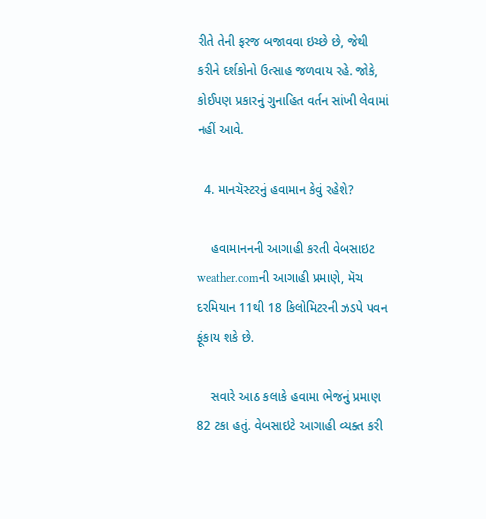રીતે તેની ફરજ બજાવવા ઇચ્છે છે, જેથી કરીને દર્શકોનો ઉત્સાહ જળવાય રહે. જોકે, કોઈપણ પ્રકારનું ગુનાહિત વર્તન સાંખી લેવામાં નહીં આવે.

  4. માનચૅસ્ટરનું હવામાન કેવું રહેશે?

    હવામાનનની આગાહી કરતી વેબસાઇટ weather.comની આગાહી પ્રમાણે, મૅચ દરમિયાન 11થી 18 કિલોમિટરની ઝડપે પવન ફૂંકાય શકે છે.

    સવારે આઠ કલાકે હવામા ભેજનું પ્રમાણ 82 ટકા હતું. વેબસાઇટે આગાહી વ્યક્ત કરી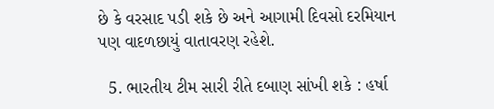છે કે વરસાદ પડી શકે છે અને આગામી દિવસો દરમિયાન પણ વાદળછાયું વાતાવરણ રહેશે.

  5. ભારતીય ટીમ સારી રીતે દબાણ સાંખી શકે : હર્ષા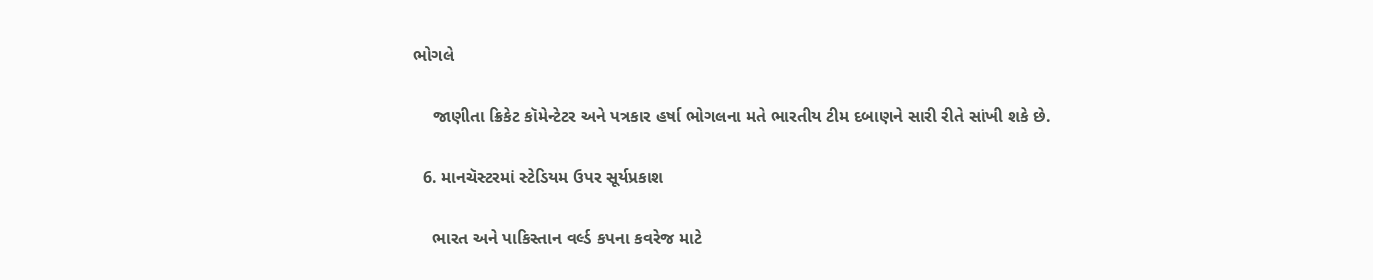ભોગલે

    જાણીતા ક્રિકેટ કૉમેન્ટેટર અને પત્રકાર હર્ષા ભોગલના મતે ભારતીય ટીમ દબાણને સારી રીતે સાંખી શકે છે.

  6. માનચૅસ્ટરમાં સ્ટેડિયમ ઉપર સૂર્યપ્રકાશ

    ભારત અને પાકિસ્તાન વર્લ્ડ કપના કવરેજ માટે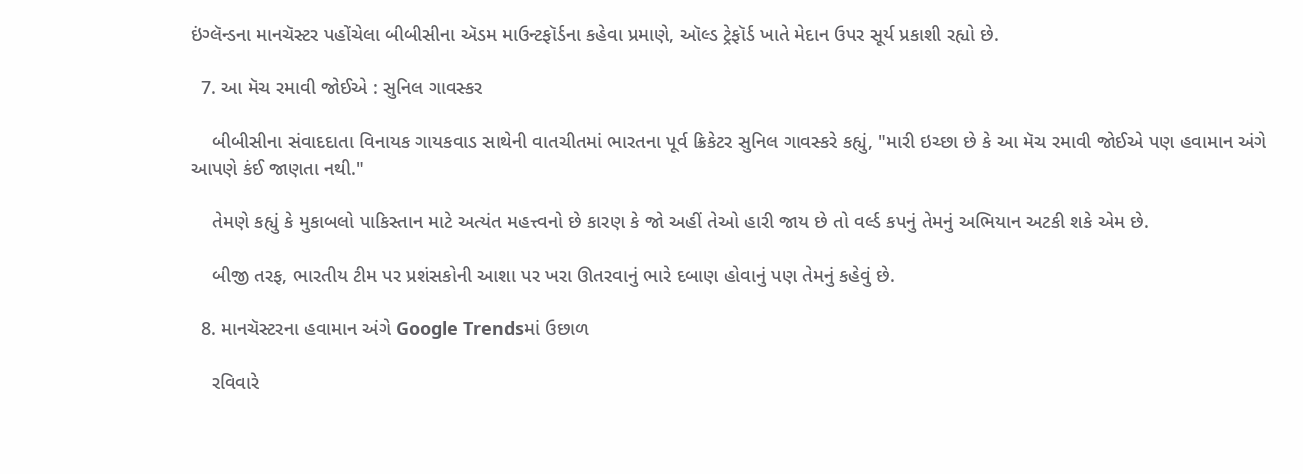ઇંગ્લૅન્ડના માનચૅસ્ટર પહોંચેલા બીબીસીના ઍડમ માઉન્ટફૉર્ડના કહેવા પ્રમાણે, ઑલ્ડ ટ્રેફૉર્ડ ખાતે મેદાન ઉપર સૂર્ય પ્રકાશી રહ્યો છે.

  7. આ મૅચ રમાવી જોઈએ : સુનિલ ગાવસ્કર

    બીબીસીના સંવાદદાતા વિનાયક ગાયકવાડ સાથેની વાતચીતમાં ભારતના પૂર્વ ક્રિકેટર સુનિલ ગાવસ્કરે કહ્યું, "મારી ઇચ્છા છે કે આ મૅચ રમાવી જોઈએ પણ હવામાન અંગે આપણે કંઈ જાણતા નથી."

    તેમણે કહ્યું કે મુકાબલો પાકિસ્તાન માટે અત્યંત મહત્ત્વનો છે કારણ કે જો અહીં તેઓ હારી જાય છે તો વર્લ્ડ કપનું તેમનું અભિયાન અટકી શકે એમ છે.

    બીજી તરફ, ભારતીય ટીમ પર પ્રશંસકોની આશા પર ખરા ઊતરવાનું ભારે દબાણ હોવાનું પણ તેમનું કહેવું છે.

  8. માનચૅસ્ટરના હવામાન અંગે Google Trendsમાં ઉછાળ

    રવિવારે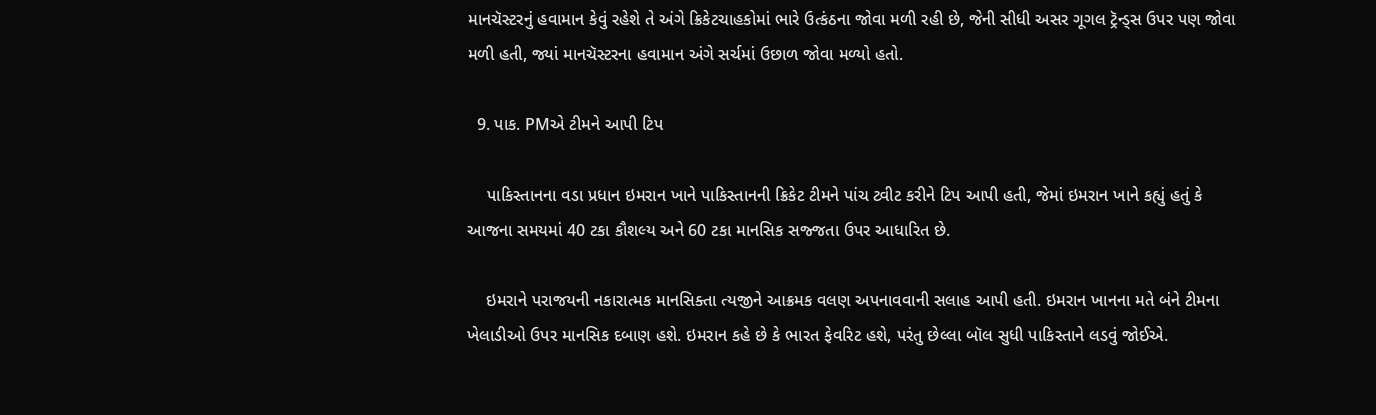માનચૅસ્ટરનું હવામાન કેવું રહેશે તે અંગે ક્રિકેટચાહકોમાં ભારે ઉત્કંઠના જોવા મળી રહી છે, જેની સીધી અસર ગૂગલ ટ્રૅન્ડ્સ ઉપર પણ જોવા મળી હતી, જ્યાં માનચૅસ્ટરના હવામાન અંગે સર્ચમાં ઉછાળ જોવા મળ્યો હતો.

  9. પાક. PMએ ટીમને આપી ટિપ

    પાકિસ્તાનના વડા પ્રધાન ઇમરાન ખાને પાકિસ્તાનની ક્રિકેટ ટીમને પાંચ ટ્વીટ કરીને ટિપ આપી હતી, જેમાં ઇમરાન ખાને કહ્યું હતું કે આજના સમયમાં 40 ટકા કૌશલ્ય અને 60 ટકા માનસિક સજ્જતા ઉપર આધારિત છે.

    ઇમરાને પરાજયની નકારાત્મક માનસિક્તા ત્યજીને આક્રમક વલણ અપનાવવાની સલાહ આપી હતી. ઇમરાન ખાનના મતે બંને ટીમના ખેલાડીઓ ઉપર માનસિક દબાણ હશે. ઇમરાન કહે છે કે ભારત ફેવરિટ હશે, પરંતુ છેલ્લા બૉલ સુધી પાકિસ્તાને લડવું જોઈએ.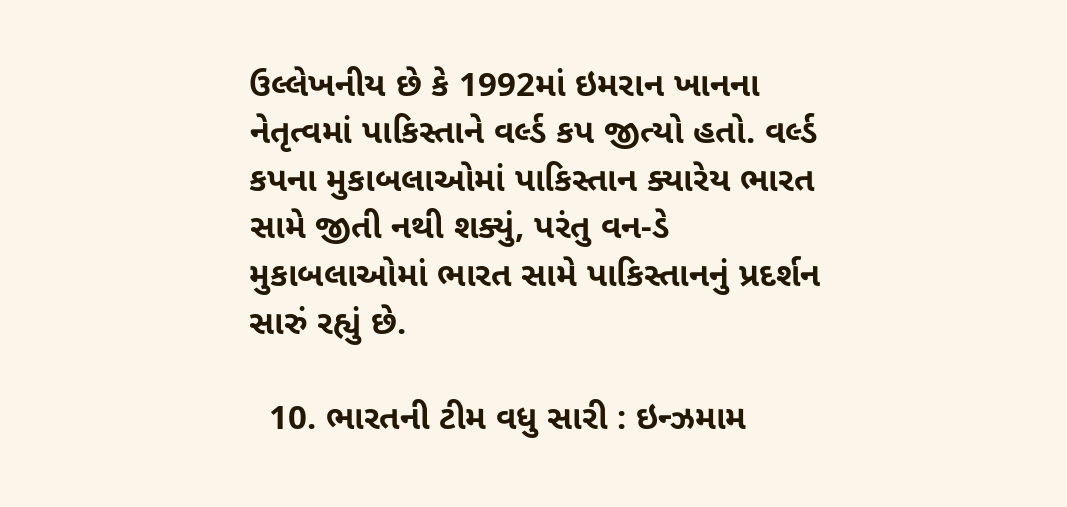ઉલ્લેખનીય છે કે 1992માં ઇમરાન ખાનના નેતૃત્વમાં પાકિસ્તાને વર્લ્ડ કપ જીત્યો હતો. વર્લ્ડ કપના મુકાબલાઓમાં પાકિસ્તાન ક્યારેય ભારત સામે જીતી નથી શક્યું, પરંતુ વન-ડે મુકાબલાઓમાં ભારત સામે પાકિસ્તાનનું પ્રદર્શન સારું રહ્યું છે.

  10. ભારતની ટીમ વધુ સારી : ઇન્ઝમામ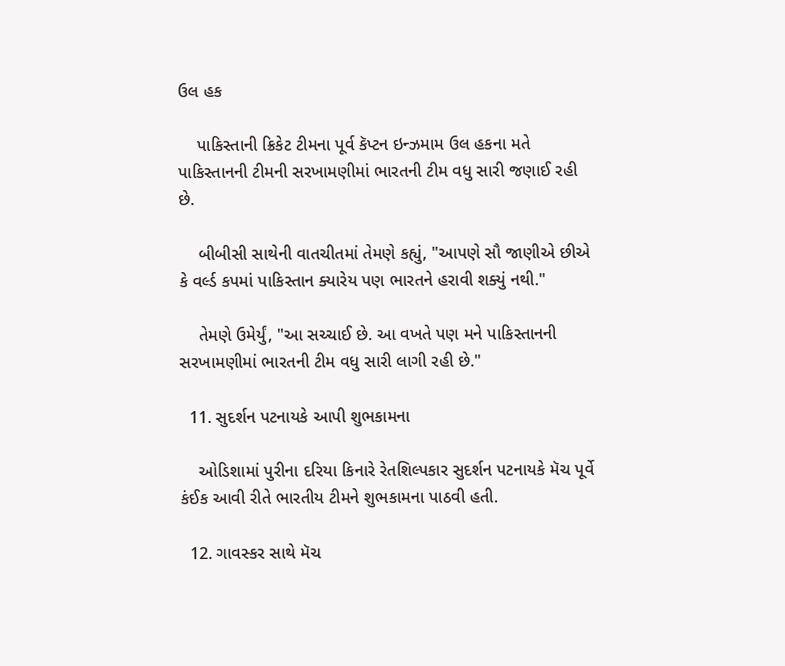ઉલ હક

    પાકિસ્તાની ક્રિકેટ ટીમના પૂર્વ કૅપ્ટન ઇન્ઝમામ ઉલ હકના મતે પાકિસ્તાનની ટીમની સરખામણીમાં ભારતની ટીમ વધુ સારી જણાઈ રહી છે.

    બીબીસી સાથેની વાતચીતમાં તેમણે કહ્યું, "આપણે સૌ જાણીએ છીએ કે વર્લ્ડ કપમાં પાકિસ્તાન ક્યારેય પણ ભારતને હરાવી શક્યું નથી."

    તેમણે ઉમેર્યું, "આ સચ્ચાઈ છે. આ વખતે પણ મને પાકિસ્તાનની સરખામણીમાં ભારતની ટીમ વધુ સારી લાગી રહી છે."

  11. સુદર્શન પટનાયકે આપી શુભકામના

    ઓડિશામાં પુરીના દરિયા કિનારે રેતશિલ્પકાર સુદર્શન પટનાયકે મૅચ પૂર્વે કંઈક આવી રીતે ભારતીય ટીમને શુભકામના પાઠવી હતી.

  12. ગાવસ્કર સાથે મૅચ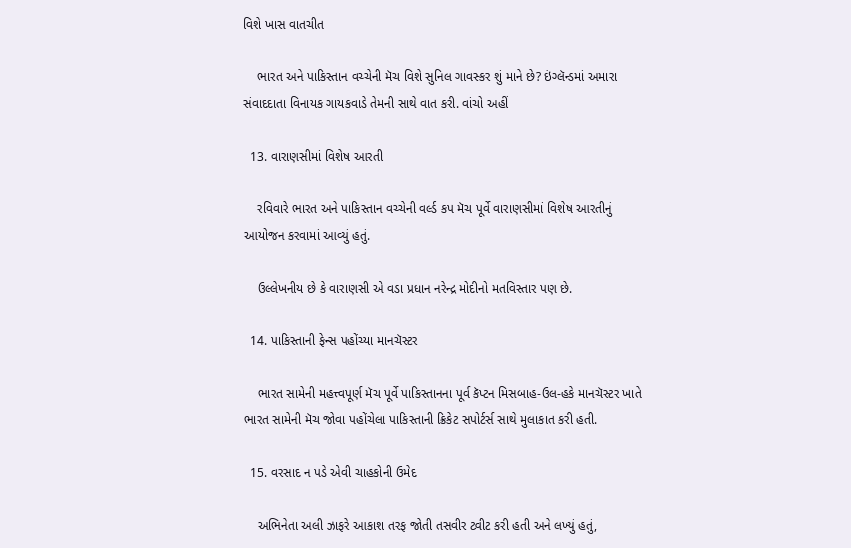વિશે ખાસ વાતચીત

    ભારત અને પાકિસ્તાન વચ્ચેની મૅચ વિશે સુનિલ ગાવસ્કર શું માને છે? ઇંગ્લૅન્ડમાં અમારા સંવાદદાતા વિનાયક ગાયકવાડે તેમની સાથે વાત કરી. વાંચો અહીં

  13. વારાણસીમાં વિશેષ આરતી

    રવિવારે ભારત અને પાકિસ્તાન વચ્ચેની વર્લ્ડ કપ મૅચ પૂર્વે વારાણસીમાં વિશેષ આરતીનું આયોજન કરવામાં આવ્યું હતું.

    ઉલ્લેખનીય છે કે વારાણસી એ વડા પ્રધાન નરેન્દ્ર મોદીનો મતવિસ્તાર પણ છે.

  14. પાકિસ્તાની ફેન્સ પહોંચ્યા માનચૅસ્ટર

    ભારત સામેની મહત્ત્વપૂર્ણ મૅચ પૂર્વે પાકિસ્તાનના પૂર્વ કૅપ્ટન મિસબાહ-ઉલ-હકે માનચૅસ્ટર ખાતે ભારત સામેની મૅચ જોવા પહોંચેલા પાકિસ્તાની ક્રિકેટ સપોર્ટર્સ સાથે મુલાકાત કરી હતી.

  15. વરસાદ ન પડે એવી ચાહકોની ઉમેદ

    અભિનેતા અલી ઝાફરે આકાશ તરફ જોતી તસવીર ટ્વીટ કરી હતી અને લખ્યું હતું,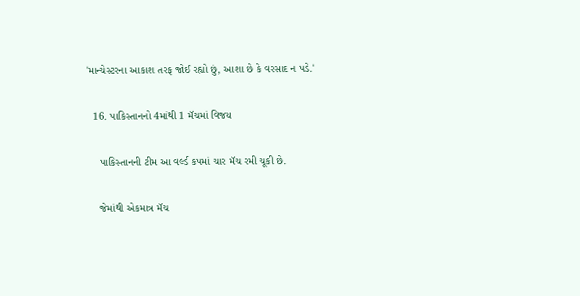'માન્ચેસ્ટરના આકાશ તરફ જોઈ રહ્યો છું, આશા છે કે વરસાદ ન પડે.'

  16. પાકિસ્તાનનો 4માંથી 1 મૅચમાં વિજય

    પાકિસ્તાનની ટીમ આ વર્લ્ડ કપમાં ચાર મૅચ રમી ચૂકી છે.

    જેમાંથી એકમાત્ર મૅચ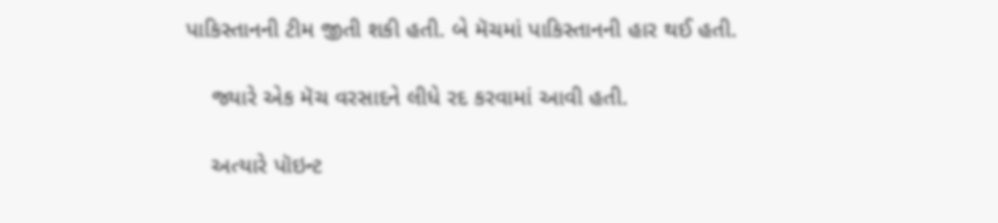પાકિસ્તાનની ટીમ જીતી શકી હતી. બે મૅચમાં પાકિસ્તાનની હાર થઈ હતી.

    જ્યારે એક મૅચ વરસાદને લીધે રદ કરવામાં આવી હતી.

    અત્યારે પૉઇન્ટ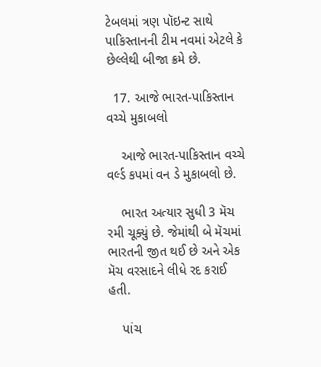ટેબલમાં ત્રણ પૉઇન્ટ સાથે પાકિસ્તાનની ટીમ નવમાં એટલે કે છેલ્લેથી બીજા ક્રમે છે.

  17. આજે ભારત-પાકિસ્તાન વચ્ચે મુકાબલો

    આજે ભારત-પાકિસ્તાન વચ્ચે વર્લ્ડ કપમાં વન ડે મુકાબલો છે.

    ભારત અત્યાર સુધી 3 મૅચ રમી ચૂક્યું છે. જેમાંથી બે મૅચમાં ભારતની જીત થઈ છે અને એક મૅચ વરસાદને લીધે રદ કરાઈ હતી.

    પાંચ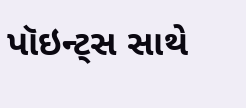પૉઇન્ટ્સ સાથે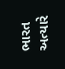ભારત અત્યારે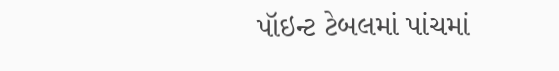પૉઇન્ટ ટેબલમાં પાંચમાં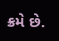ક્રમે છે.